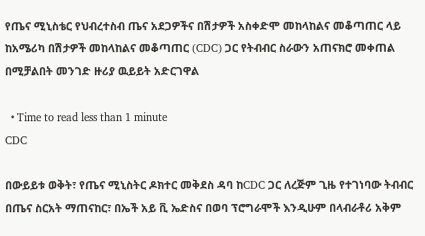የጤና ሚኒስቴር የህብረተስብ ጤና አደጋዎችና በሽታዎች አስቀድሞ መከላከልና መቆጣጠር ላይ ከአሜሪካ በሽታዎች መከላከልና መቆጣጠር (CDC) ጋር የትብብር ስራውን አጠናክሮ መቀጠል በሚቻልበት መንገድ ዙሪያ ዉይይት አድርገዋል

  • Time to read less than 1 minute
CDC

በውይይቱ ወቅት፣ የጤና ሚኒስትር ዶክተር መቅደስ ዳባ ከCDC ጋር ለረጅም ጊዜ የተገነባው ትብብር በጤና ስርአት ማጠናከር፣ በኤች አይ ቪ ኤድስና በወባ ፕሮግራሞች እንዲሁም በላብራቶሪ አቅም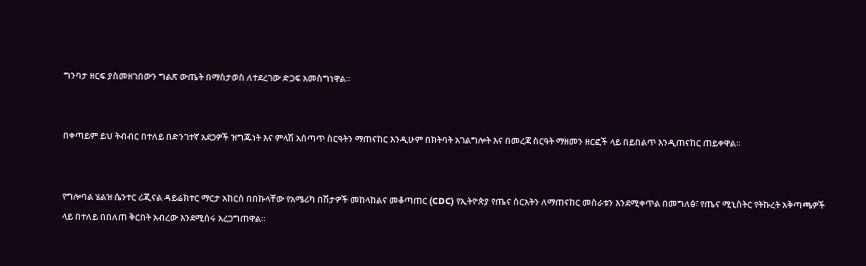ግንባታ ዘርፍ ያስመዘገበውን ግልጽ ውጤት በማስታወስ ለተደረገው ድጋፍ አመስግነዋል።


በቀጣይም ይህ ትብብር በተለይ በድንገተኛ አደጋዎች ዝግጁነት እና ምላሽ አሰጣጥ ስርዓትን ማጠናከር እንዲሁም በክትባት አገልግሎት እና በመረጃ ስርዓት ማዘመን ዘርፎች ላይ በይበልጥ እንዲጠናከር ጠይቀዋል።


የግሎባል ሄልዝ ሴንተር ሪጂናል ዳይሬክተር ማርታ አከርስ በበኩላቸው የአሜሪካ በሽታዎች መከላከልና መቆጣጠር (CDC) የኢትዮጵያ የጤና ስርአትን ለማጠናከር መስራቱን እንደሚቀጥል በመግለፅ፣ የጤና ሚኒስትር የትኩረት አቅጣጫዎች ላይ በተለይ በበለጠ ቅርበት አብረው እንደሚሰሩ አረጋግጠዋል።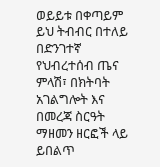ወይይቱ በቀጣይም ይህ ትብብር በተለይ በድንገተኛ የህብረተሰብ ጤና ምላሽ፣ በክትባት አገልግሎት እና በመረጃ ስርዓት ማዘመን ዘርፎች ላይ ይበልጥ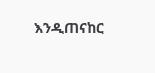እንዲጠናከር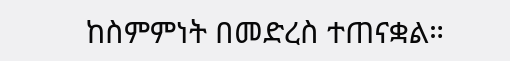ከስምምነት በመድረስ ተጠናቋል።